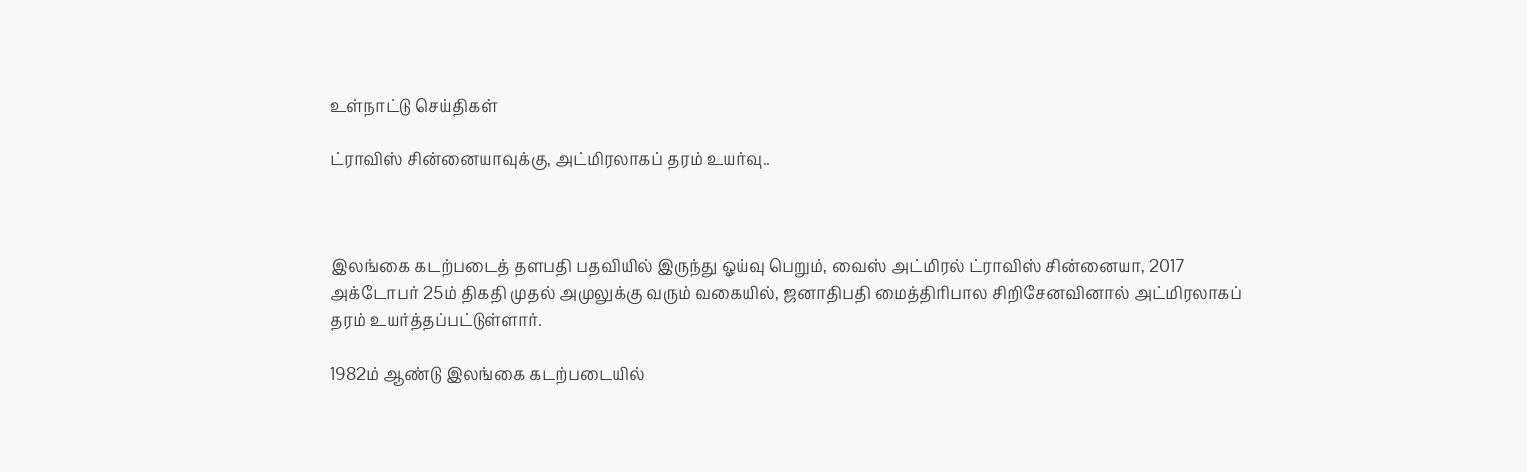உள்நாட்டு செய்திகள்

ட்ராவிஸ் சின்னையாவுக்கு, அட்மிரலாகப் தரம் உயர்வு..



இலங்கை கடற்படைத் தளபதி பதவியில் இருந்து ஓய்வு பெறும், வைஸ் அட்மிரல் ட்ராவிஸ் சின்னையா, 2017 அக்டோபர் 25ம் திகதி முதல் அமுலுக்கு வரும் வகையில், ஜனாதிபதி மைத்திரிபால சிறிசேனவினால் அட்மிரலாகப் தரம் உயர்த்தப்பட்டுள்ளார்.

1982ம் ஆண்டு இலங்கை கடற்படையில்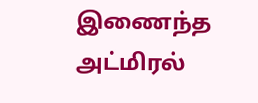இணைந்த அட்மிரல்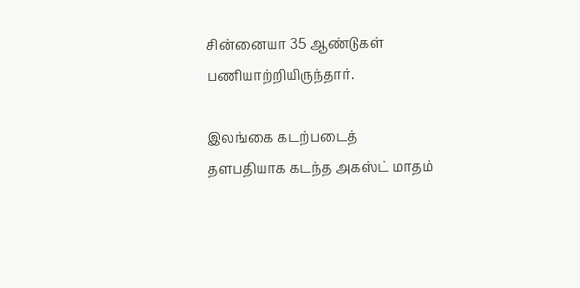சின்னையா 35 ஆண்டுகள் பணியாற்றியிருந்தார்.

இலங்கை கடற்படைத் தளபதியாக கடந்த அகஸ்ட் மாதம்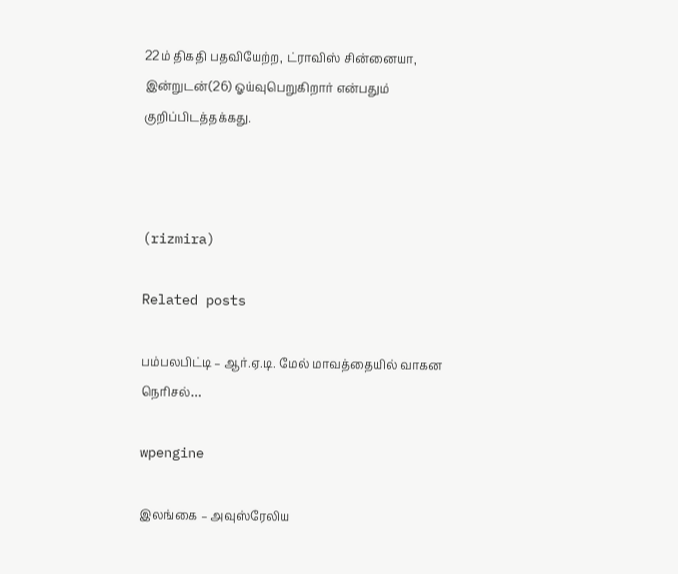22ம் திகதி பதவியேற்ற, ட்ராவிஸ் சின்னையா, இன்றுடன்(26) ஓய்வுபெறுகிறார் என்பதும் குறிப்பிடத்தக்கது.



(rizmira)

Related posts

பம்பலபிட்டி – ஆர்.ஏ.டி. மேல் மாவத்தையில் வாகன நெரிசல்…

wpengine

இலங்கை – அவுஸ்ரேலிய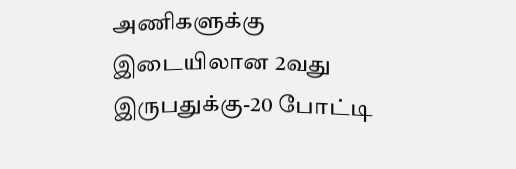அணிகளுக்கு இடையிலான 2வது இருபதுக்கு-20 போட்டி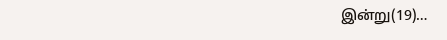இன்று(19)…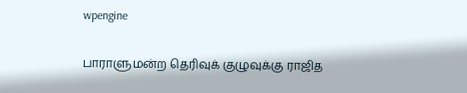wpengine

பாராளுமன்ற தெரிவுக் குழுவுக்கு ராஜித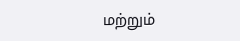மற்றும்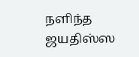நளிந்த ஜயதிஸ்ஸ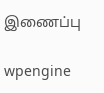இணைப்பு

wpengine